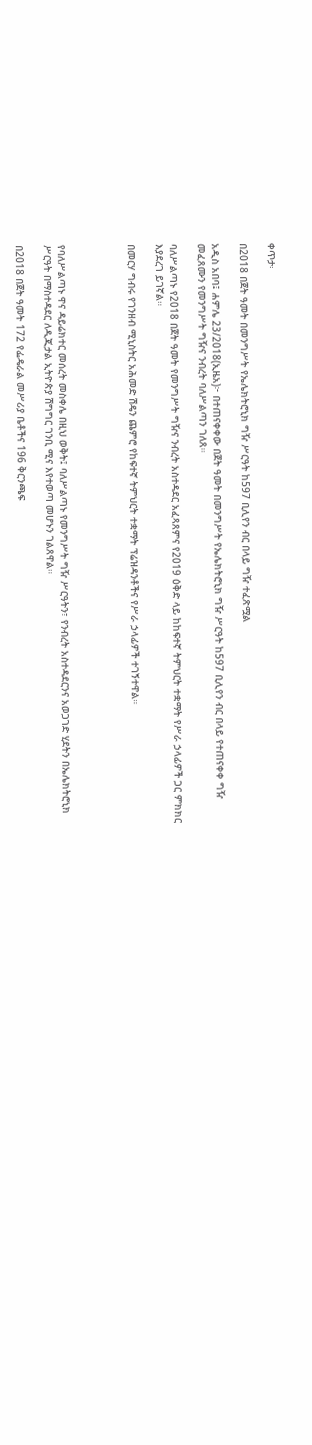ቀጥታ፡

በ2018 በጀት ዓመት በመንግሥት የኤሌክትሮኒክ ግዥ ሥርዓት ከ597 ቢሊየን ብር በላይ ግዥ ተፈጽሟል

አዲስ አበባ፤ ሐምሌ 23/2018(ኢዜአ)፦ በተጠናቀቀው በጀት ዓመት በመንግሥት የኤሌክትሮኒክ ግዥ ሥርዓት ከ597 ቢሊየን ብር በላይ የተጠናቀቀ ግዥ መፈጸሙን የመንግሥት ግዥና ንብረት ባለሥልጣን ገለጸ።

ባለሥልጣኑ የ2018 በጀት ዓመት የመንግሥት ግዥና ንብረት አስተዳደር አፈጻጸምና የ2019 ዕቅድ ላይ ከከፍተኛ ትምህርት ተቋማት የሥራ ኃላፊዎች ጋር ምክክር እያደረገ ይገኛል።

በመርሃ ግብሩ የገንዘብ ሚኒስትር አሕመድ ሽዴን ጨምሮ የከፍተኛ ትምህርት ተቋማት ፕሬዝዳንቶችና የሥራ ኃላፊዎች ተገኝተዋል።




የባለሥልጣኑ ዋና ዳይሬክተር መሰረት መስቀሌ በዚህ ወቅት፤ ባለሥልጣኑ የመንግሥት ግዥ ሥርዓትን፣ የንብረት አስተዳደርንና አወጋገድ ሂደትን በኤሌክትሮኒክ ሥርዓት በማስተዳደር ለዲጂታል ኢትዮጵያ ሽግግር ገንቢ ሚና እየተወጣ መሆኑን ገልጸዋል።

በ2018 በጀት ዓመት 172 የፌዴራል መሥሪያ ቤቶችና 196 ቅርንጫፍ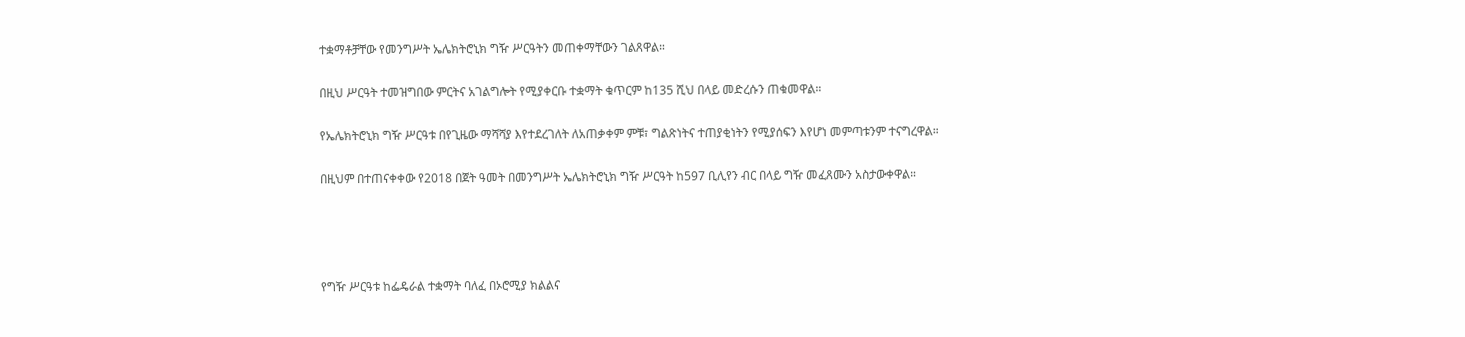ተቋማቶቻቸው የመንግሥት ኤሌክትሮኒክ ግዥ ሥርዓትን መጠቀማቸውን ገልጸዋል።

በዚህ ሥርዓት ተመዝግበው ምርትና አገልግሎት የሚያቀርቡ ተቋማት ቁጥርም ከ135 ሺህ በላይ መድረሱን ጠቁመዋል።

የኤሌክትሮኒክ ግዥ ሥርዓቱ በየጊዜው ማሻሻያ እየተደረገለት ለአጠቃቀም ምቹ፣ ግልጽነትና ተጠያቂነትን የሚያሰፍን እየሆነ መምጣቱንም ተናግረዋል።

በዚህም በተጠናቀቀው የ2018 በጀት ዓመት በመንግሥት ኤሌክትሮኒክ ግዥ ሥርዓት ከ597 ቢሊየን ብር በላይ ግዥ መፈጸሙን አስታውቀዋል።




የግዥ ሥርዓቱ ከፌዴራል ተቋማት ባለፈ በኦሮሚያ ክልልና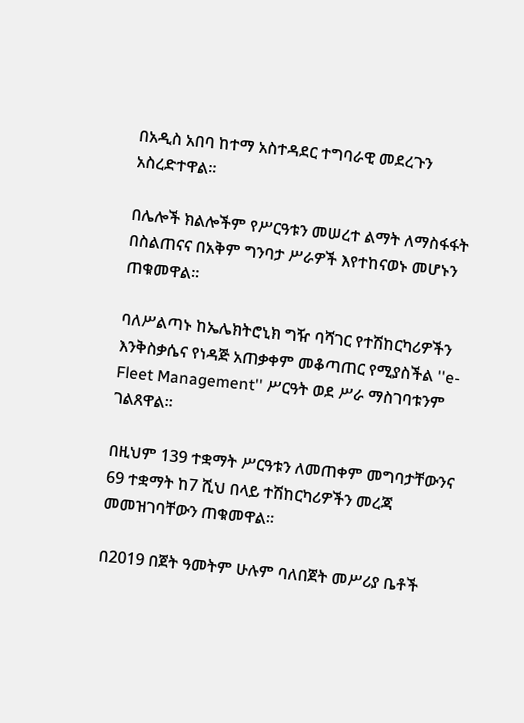በአዲስ አበባ ከተማ አስተዳደር ተግባራዊ መደረጉን አስረድተዋል።

በሌሎች ክልሎችም የሥርዓቱን መሠረተ ልማት ለማስፋፋት በስልጠናና በአቅም ግንባታ ሥራዎች እየተከናወኑ መሆኑን ጠቁመዋል።

ባለሥልጣኑ ከኤሌክትሮኒክ ግዥ ባሻገር የተሽከርካሪዎችን እንቅስቃሴና የነዳጅ አጠቃቀም መቆጣጠር የሚያስችል ''e-Fleet Management'' ሥርዓት ወደ ሥራ ማስገባቱንም ገልጸዋል።

በዚህም 139 ተቋማት ሥርዓቱን ለመጠቀም መግባታቸውንና 69 ተቋማት ከ7 ሺህ በላይ ተሽከርካሪዎችን መረጃ መመዝገባቸውን ጠቁመዋል።

በ2019 በጀት ዓመትም ሁሉም ባለበጀት መሥሪያ ቤቶች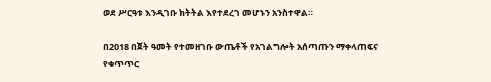ወደ ሥርዓቱ እንዲገቡ ክትትል እየተደረገ መሆኑን አንስተዋል።

በ2018 በጀት ዓመት የተመዘገቡ ውጤቶች የአገልግሎት አሰጣጡን ማቀላጠፍና የቁጥጥር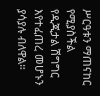ሥርዓቱን ማጠናከር የሚያስችል የዲጂታል ሽግግር እየተፈጠረ መሆኑን ያሳያሉ ብለዋል።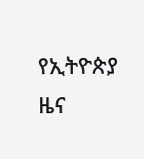የኢትዮጵያ ዜና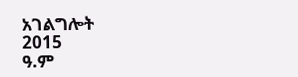አገልግሎት
2015
ዓ.ም